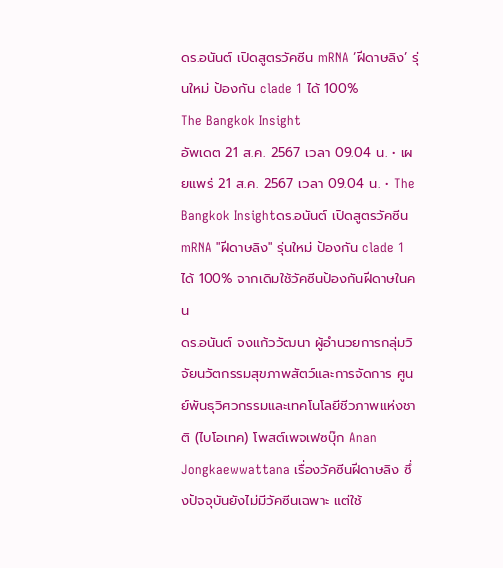ดร.อนันต์ เปิดสูตรวัคซีน mRNA ‘ฝีดาษลิง’ รุ่นใหม่ ป้องกัน clade 1 ได้ 100%
The Bangkok Insight
อัพเดต 21 ส.ค. 2567 เวลา 09.04 น. • เผยแพร่ 21 ส.ค. 2567 เวลา 09.04 น. • The Bangkok Insightดร.อนันต์ เปิดสูตรวัคซีน mRNA "ฝีดาษลิง" รุ่นใหม่ ป้องกัน clade 1 ได้ 100% จากเดิมใช้วัคซีนป้องกันฝีดาษในคน
ดร.อนันต์ จงแก้ววัฒนา ผู้อำนวยการกลุ่มวิจัยนวัตกรรมสุขภาพสัตว์และการจัดการ ศูนย์พันธุวิศวกรรมและเทคโนโลยีชีวภาพแห่งชาติ (ไบโอเทค) โพสต์เพจเฟซบุ๊ก Anan Jongkaewwattana เรื่องวัคซีนฝีดาษลิง ซึ่งปัจจุบันยังไม่มีวัคซีนเฉพาะ แต่ใช้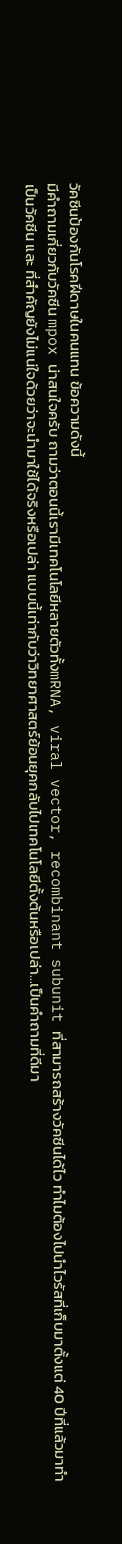วัคซีนป้องกันโรคฝีดาษในคนแทน ข้อความดังนี้
มีคำถามเกี่ยวกับวัคซีน mpox น่าสนใจครับ ถามว่าตอนนี้เรามีเทคโนโลยีหลายตัวทั้งmRNA, viral vector, recombinant subunit ที่สามารถสร้างวัคซีนได้ไว ทำไมต้องไปนำไวรัสที่เก็บมาตั้งแต่ 40 ปีที่แล้วมาทำเป็นวัคซีน และ ที่สำคัญยังไม่แน่ใจด้วยว่าจะนำมาใช้ได้จริงหรือเปล่า แบบนี้เท่ากับว่าวิทยาศาสตร์ย้อนยุคกลับไปเทคโนโลยีตั้งต้นหรือเปล่า…เป็นคำถามที่ดีมา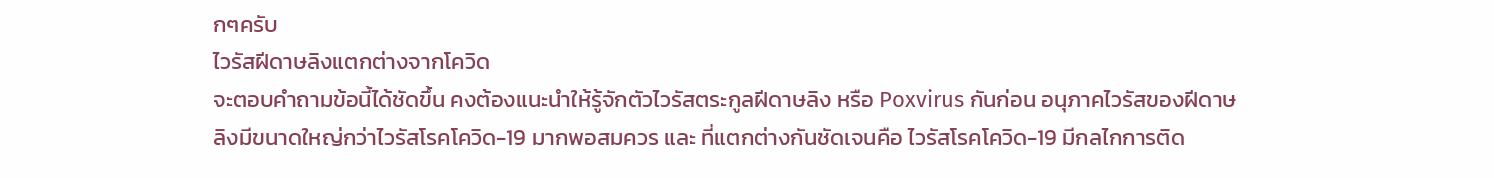กๆครับ
ไวรัสฝีดาษลิงแตกต่างจากโควิด
จะตอบคำถามข้อนี้ได้ชัดขึ้น คงต้องแนะนำให้รู้จักตัวไวรัสตระกูลฝีดาษลิง หรือ Poxvirus กันก่อน อนุภาคไวรัสของฝีดาษลิงมีขนาดใหญ่กว่าไวรัสโรคโควิด-19 มากพอสมควร และ ที่แตกต่างกันชัดเจนคือ ไวรัสโรคโควิด-19 มีกลไกการติด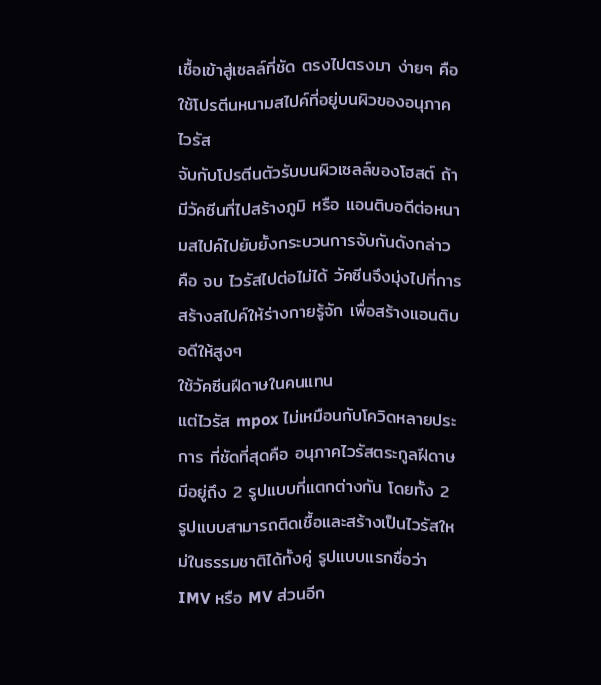เชื้อเข้าสู่เซลล์ที่ชัด ตรงไปตรงมา ง่ายๆ คือ ใช้โปรตีนหนามสไปค์ที่อยู่บนผิวของอนุภาคไวรัส
จับกับโปรตีนตัวรับบนผิวเซลล์ของโฮสต์ ถ้ามีวัคซีนที่ไปสร้างภูมิ หรือ แอนติบอดีต่อหนามสไปค์ไปยับยั้งกระบวนการจับกันดังกล่าว คือ จบ ไวรัสไปต่อไม่ได้ วัคซีนจึงมุ่งไปที่การสร้างสไปค์ให้ร่างกายรู้จัก เพื่อสร้างแอนติบอดีให้สูงๆ
ใช้วัคซีนฝีดาษในคนแทน
แต่ไวรัส mpox ไม่เหมือนกับโควิดหลายประการ ที่ชัดที่สุดคือ อนุภาคไวรัสตระกูลฝีดาษ มีอยู่ถึง 2 รูปแบบที่แตกต่างกัน โดยทั้ง 2 รูปแบบสามารถติดเชื้อและสร้างเป็นไวรัสใหม่ในธรรมชาติได้ทั้งคู่ รูปแบบแรกชื่อว่า IMV หรือ MV ส่วนอีก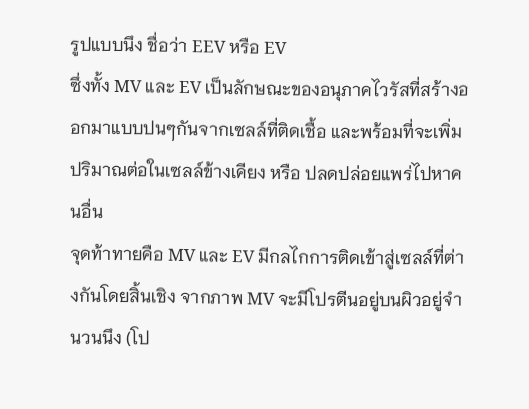รูปแบบนึง ชื่อว่า EEV หรือ EV
ซึ่งทั้ง MV และ EV เป็นลักษณะของอนุภาคไวรัสที่สร้างออกมาแบบปนๆกันจากเซลล์ที่ติดเชื้อ และพร้อมที่จะเพิ่มปริมาณต่อในเซลล์ข้างเคียง หรือ ปลดปล่อยแพร่ไปหาคนอื่น
จุดท้าทายคือ MV และ EV มีกลไกการติดเข้าสู่เซลล์ที่ต่างกันโดยสิ้นเชิง จากภาพ MV จะมีโปรตีนอยู่บนผิวอยู่จำนวนนึง (โป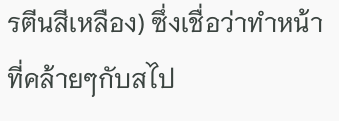รตีนสีเหลือง) ซึ่งเชื่อว่าทำหน้าที่คล้ายๆกับสไป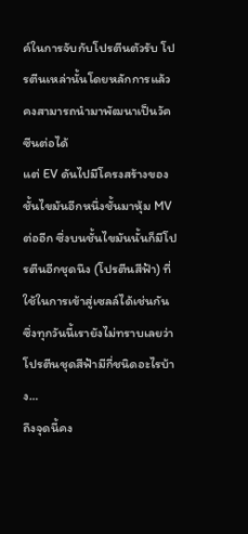ค์ในการจับกับโปรตีนตัวรับ โปรตีนเหล่านั้นโดยหลักการแล้วคงสามารถนำมาพัฒนาเป็นวัคซีนต่อได้
แต่ EV ดันไปมีโครงสร้างของชั้นไขมันอีกหนึ่งชั้นมาหุ้ม MV ต่ออีก ซึ่งบนชั้นไขมันนั้นก็มีโปรตีนอีกชุดนึง (โปรตีนสีฟ้า) ที่ใช้ในการเข้าสู่เซลล์ได้เช่นกัน ซึ่งทุกวันนี้เรายังไม่ทราบเลยว่าโปรตีนชุดสีฟ้ามีกี่ชนิดอะไรบ้าง…
ถึงจุดนี้คง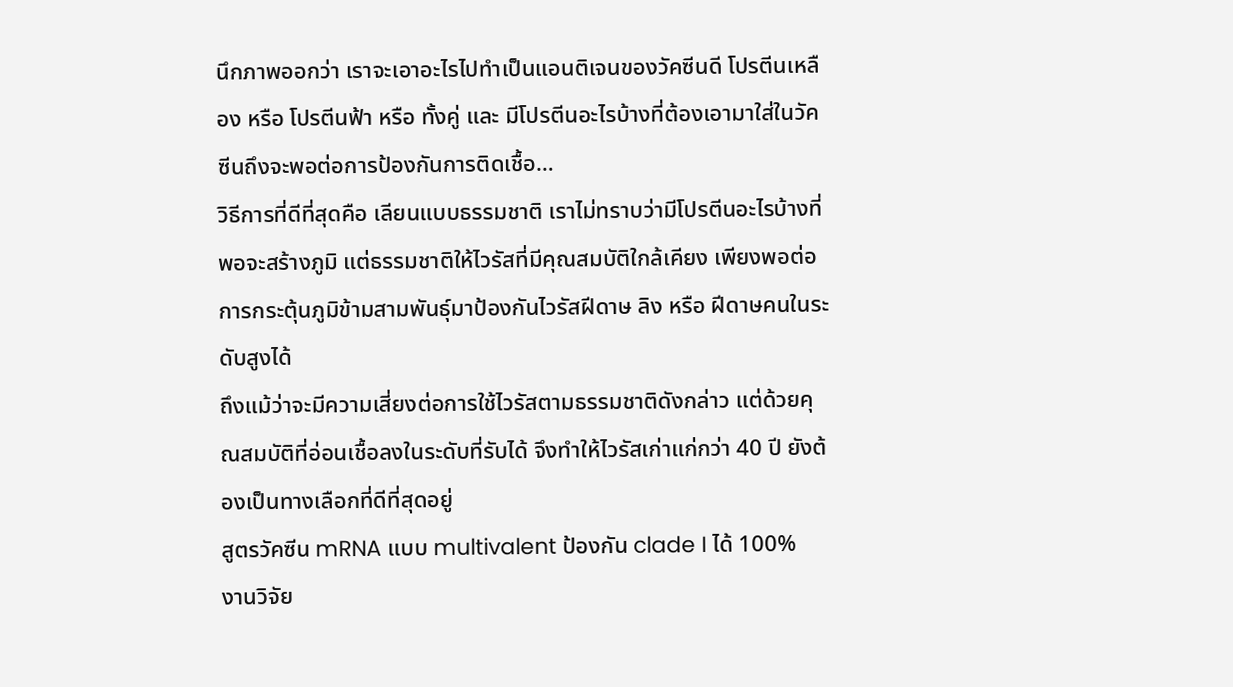นึกภาพออกว่า เราจะเอาอะไรไปทำเป็นแอนติเจนของวัคซีนดี โปรตีนเหลือง หรือ โปรตีนฟ้า หรือ ทั้งคู่ และ มีโปรตีนอะไรบ้างที่ต้องเอามาใส่ในวัคซีนถึงจะพอต่อการป้องกันการติดเชื้อ…
วิธีการที่ดีที่สุดคือ เลียนแบบธรรมชาติ เราไม่ทราบว่ามีโปรตีนอะไรบ้างที่พอจะสร้างภูมิ แต่ธรรมชาติให้ไวรัสที่มีคุณสมบัติใกล้เคียง เพียงพอต่อการกระตุ้นภูมิข้ามสามพันธุ์มาป้องกันไวรัสฝีดาษ ลิง หรือ ฝีดาษคนในระดับสูงได้
ถึงแม้ว่าจะมีความเสี่ยงต่อการใช้ไวรัสตามธรรมชาติดังกล่าว แต่ด้วยคุณสมบัติที่อ่อนเชื้อลงในระดับที่รับได้ จึงทำให้ไวรัสเก่าแก่กว่า 40 ปี ยังต้องเป็นทางเลือกที่ดีที่สุดอยู่
สูตรวัคซีน mRNA แบบ multivalent ป้องกัน clade I ได้ 100%
งานวิจัย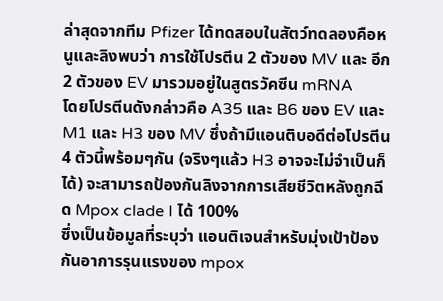ล่าสุดจากทีม Pfizer ได้ทดสอบในสัตว์ทดลองคือหนูและลิงพบว่า การใช้โปรตีน 2 ตัวของ MV และ อีก 2 ตัวของ EV มารวมอยู่ในสูตรวัคซีน mRNA
โดยโปรตีนดังกล่าวคือ A35 และ B6 ของ EV และ M1 และ H3 ของ MV ซึ่งถ้ามีแอนติบอดีต่อโปรตีน 4 ตัวนี้พร้อมๆกัน (จริงๆแล้ว H3 อาจจะไม่จำเป็นก็ได้) จะสามารถป้องกันลิงจากการเสียชีวิตหลังถูกฉีด Mpox clade I ได้ 100%
ซึ่งเป็นข้อมูลที่ระบุว่า แอนติเจนสำหรับมุ่งเป้าป้องกันอาการรุนแรงของ mpox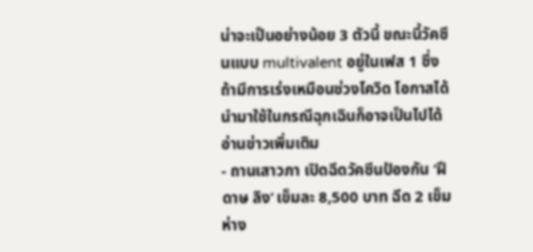น่าจะเป็นอย่างน้อย 3 ตัวนี้ ขณะนี้วัคซีนแบบ multivalent อยู่ในเฟส 1 ซึ่งถ้ามีการเร่งเหมือนช่วงโควิด โอกาสได้นำมาใช้ในกรณีฉุกเฉินก็อาจเป็นไปได้
อ่านข่าวเพิ่มเติม
- ถานเสาวภา เปิดฉีดวัคซีนป้องกัน ‘ฝีดาษ ลิง’ เข็มละ 8,500 บาท ฉีด 2 เข็มห่าง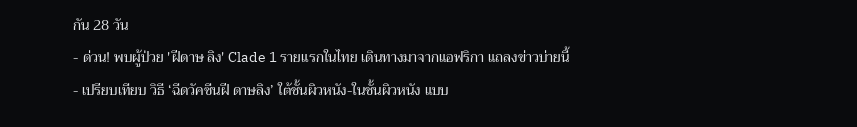กัน 28 วัน
- ด่วน! พบผู้ป่วย 'ฝีดาษ ลิง' Clade 1 รายแรกในไทย เดินทางมาจากแอฟริกา แถลงข่าวบ่ายนี้
- เปรียบเทียบ วิธี ‘ฉีดวัคซีนฝี ดาษลิง’ ใต้ชั้นผิวหนัง-ในชั้นผิวหนัง แบบ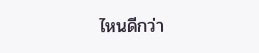ไหนดีกว่า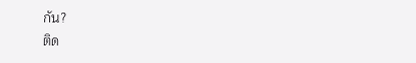กัน?
ติด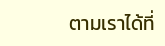ตามเราได้ที่